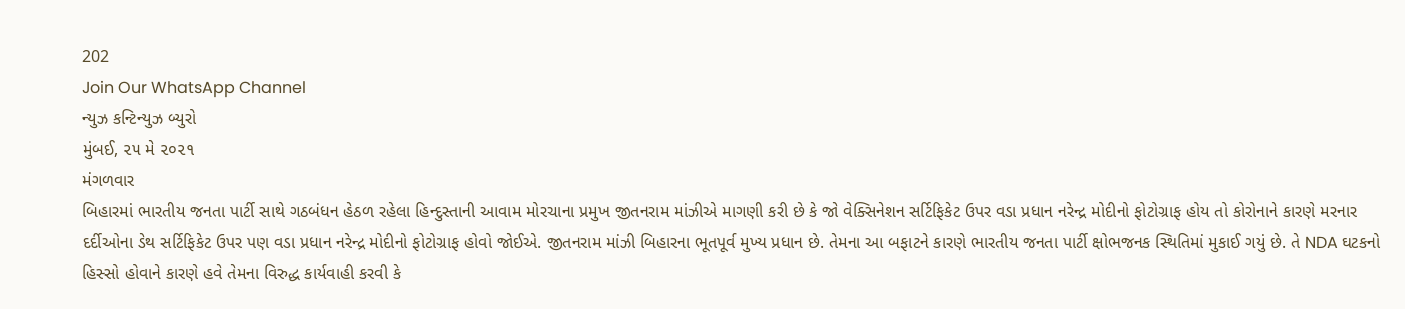202
Join Our WhatsApp Channel
ન્યુઝ કન્ટિન્યુઝ બ્યુરો
મુંબઈ, ૨૫ મે ૨૦૨૧
મંગળવાર
બિહારમાં ભારતીય જનતા પાર્ટી સાથે ગઠબંધન હેઠળ રહેલા હિન્દુસ્તાની આવામ મોરચાના પ્રમુખ જીતનરામ માંઝીએ માગણી કરી છે કે જો વેક્સિનેશન સર્ટિફિકેટ ઉપર વડા પ્રધાન નરેન્દ્ર મોદીનો ફોટોગ્રાફ હોય તો કોરોનાને કારણે મરનાર દર્દીઓના ડેથ સર્ટિફિકેટ ઉપર પણ વડા પ્રધાન નરેન્દ્ર મોદીનો ફોટોગ્રાફ હોવો જોઈએ. જીતનરામ માંઝી બિહારના ભૂતપૂર્વ મુખ્ય પ્રધાન છે. તેમના આ બફાટને કારણે ભારતીય જનતા પાર્ટી ક્ષોભજનક સ્થિતિમાં મુકાઈ ગયું છે. તે NDA ઘટકનો હિસ્સો હોવાને કારણે હવે તેમના વિરુદ્ધ કાર્યવાહી કરવી કે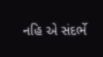નહિ એ સંદર્ભે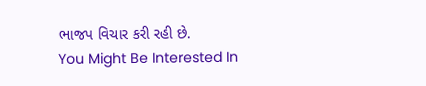ભાજપ વિચાર કરી રહી છે.
You Might Be Interested In